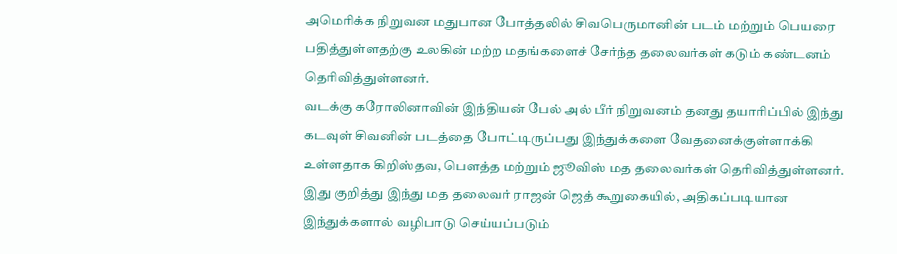அமெரிக்க நிறுவன மதுபான போத்தலில் சிவபெருமானின் படம் மற்றும் பெயரை பதித்துள்ளதற்கு உலகின் மற்ற மதங்களைச் சேர்ந்த தலைவர்கள் கடும் கண்டனம் தெரிவித்துள்ளனர்.
வடக்கு கரோலினாவின் இந்தியன் பேல் அல் பீர் நிறுவனம் தனது தயாரிப்பில் இந்து கடவுள் சிவனின் படத்தை போட்டிருப்பது இந்துக்களை வேதனைக்குள்ளாக்கி உள்ளதாக கிறிஸ்தவ, பௌத்த மற்றும் ஜூவிஸ் மத தலைவர்கள் தெரிவித்துள்ளனர்.
இது குறித்து இந்து மத தலைவர் ராஜன் ஜெத் கூறுகையில், அதிகப்படியான இந்துக்களால் வழிபாடு செய்யப்படும்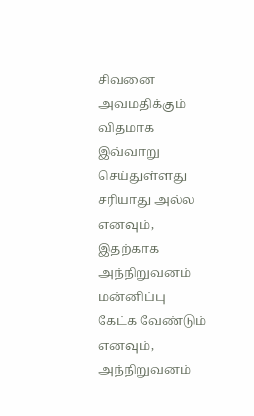சிவனை அவமதிக்கும் விதமாக இவ்வாறு செய்துள்ளது சரியாது அல்ல எனவும், இதற்காக அந்நிறுவனம் மன்னிப்பு கேட்க வேண்டும் எனவும், அந்நிறுவனம்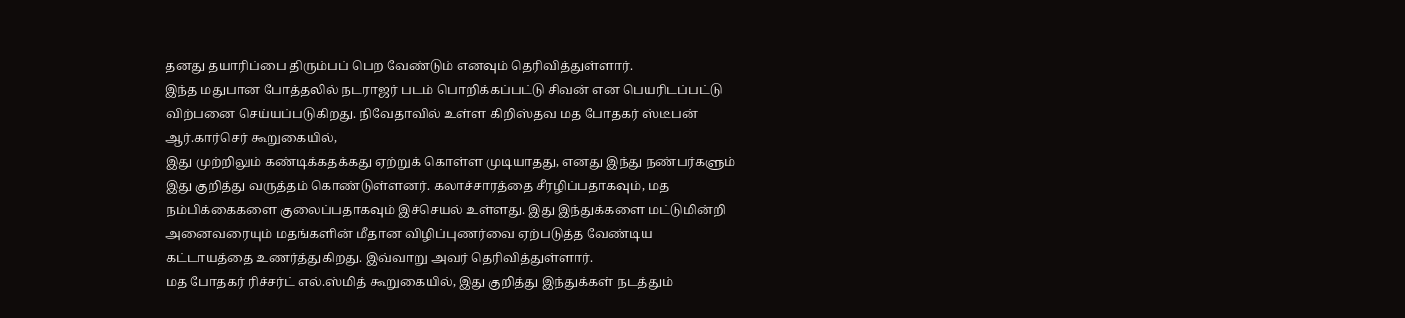தனது தயாரிப்பை திரும்பப் பெற வேண்டும் எனவும் தெரிவித்துள்ளார்.
இந்த மதுபான போத்தலில் நடராஜர் படம் பொறிக்கப்பட்டு சிவன் என பெயரிடப்பட்டு விற்பனை செய்யப்படுகிறது. நிவேதாவில் உள்ள கிறிஸ்தவ மத போதகர் ஸ்டீபன் ஆர்.கார்செர் கூறுகையில்,
இது முற்றிலும் கண்டிக்கதக்கது ஏற்றுக் கொள்ள முடியாதது, எனது இந்து நண்பர்களும் இது குறித்து வருத்தம் கொண்டுள்ளனர். கலாச்சாரத்தை சீரழிப்பதாகவும், மத நம்பிக்கைகளை குலைப்பதாகவும் இச்செயல் உள்ளது. இது இந்துக்களை மட்டுமின்றி அனைவரையும் மதங்களின் மீதான விழிப்புணர்வை ஏற்படுத்த வேண்டிய கட்டாயத்தை உணர்த்துகிறது. இவ்வாறு அவர் தெரிவித்துள்ளார்.
மத போதகர் ரிச்சர்ட் எல்.ஸ்மித் கூறுகையில், இது குறித்து இந்துக்கள் நடத்தும்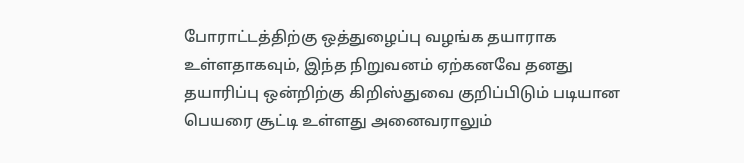போராட்டத்திற்கு ஒத்துழைப்பு வழங்க தயாராக உள்ளதாகவும், இந்த நிறுவனம் ஏற்கனவே தனது தயாரிப்பு ஒன்றிற்கு கிறிஸ்துவை குறிப்பிடும் படியான பெயரை சூட்டி உள்ளது அனைவராலும்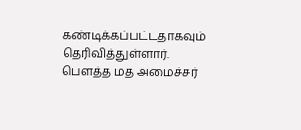கண்டிக்கப்பட்டதாகவும் தெரிவித்துள்ளார்.
பௌத்த மத அமைச்சர்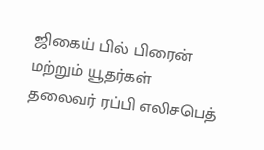ஜிகைய் பில் பிரைன் மற்றும் யூதர்கள் தலைவர் ரப்பி எலிசபெத்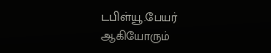டபிள்யூ.பேயர் ஆகியோரும்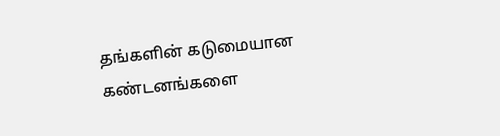தங்களின் கடுமையான கண்டனங்களை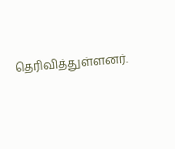தெரிவித்துள்ளனர்.